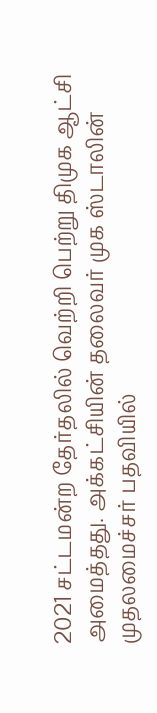2021 சட்டமன்ற தேர்தலில் வெற்றி பெற்று திமுக ஆட்சி அமைத்தது. அக்கட்சியின் தலைவர் முக ஸ்டாலின் முதலமைச்சர் பதவியில்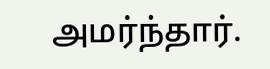அமர்ந்தார்.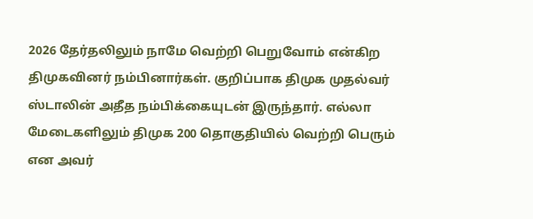2026 தேர்தலிலும் நாமே வெற்றி பெறுவோம் என்கிற திமுகவினர் நம்பினார்கள். குறிப்பாக திமுக முதல்வர் ஸ்டாலின் அதீத நம்பிக்கையுடன் இருந்தார். எல்லா மேடைகளிலும் திமுக 200 தொகுதியில் வெற்றி பெரும் என அவர்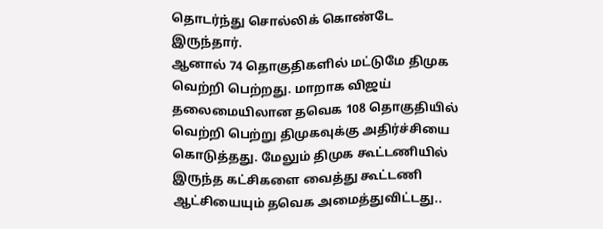தொடர்ந்து சொல்லிக் கொண்டே இருந்தார்.
ஆனால் 74 தொகுதிகளில் மட்டுமே திமுக வெற்றி பெற்றது. மாறாக விஜய் தலைமையிலான தவெக 108 தொகுதியில் வெற்றி பெற்று திமுகவுக்கு அதிர்ச்சியை கொடுத்தது. மேலும் திமுக கூட்டணியில் இருந்த கட்சிகளை வைத்து கூட்டணி ஆட்சியையும் தவெக அமைத்துவிட்டது..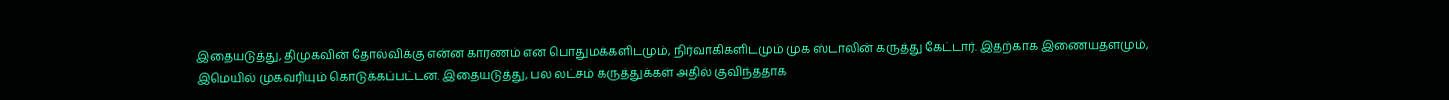இதையடுத்து, திமுகவின் தோல்விக்கு என்ன காரணம் என பொதுமக்களிடமும், நிர்வாகிகளிடமும் முக ஸ்டாலின் கருத்து கேட்டார். இதற்காக இணையதளமும், இமெயில் முகவரியும் கொடுக்கப்பட்டன. இதையடுத்து, பல லட்சம் கருத்துக்கள் அதில் குவிந்ததாக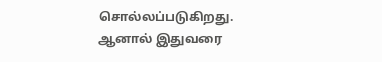சொல்லப்படுகிறது. ஆனால் இதுவரை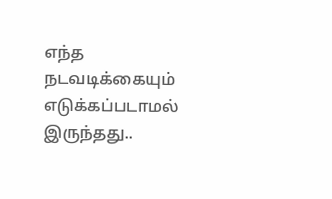எந்த நடவடிக்கையும் எடுக்கப்படாமல் இருந்தது..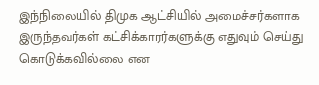இந்நிலையில் திமுக ஆட்சியில் அமைச்சர்களாக இருந்தவர்கள் கட்சிக்காரர்களுக்கு எதுவும் செய்து கொடுக்கவில்லை என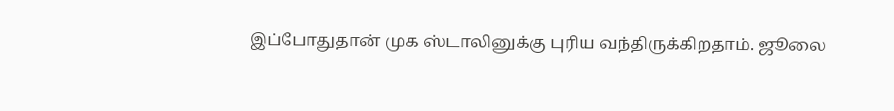இப்போதுதான் முக ஸ்டாலினுக்கு புரிய வந்திருக்கிறதாம். ஜூலை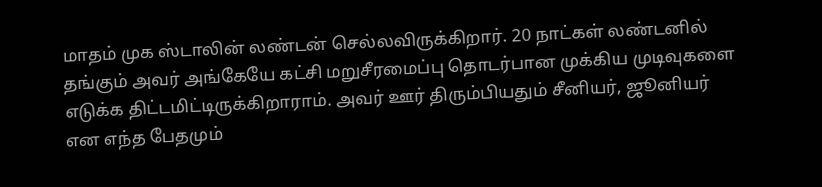மாதம் முக ஸ்டாலின் லண்டன் செல்லவிருக்கிறார். 20 நாட்கள் லண்டனில் தங்கும் அவர் அங்கேயே கட்சி மறுசீரமைப்பு தொடர்பான முக்கிய முடிவுகளை எடுக்க திட்டமிட்டிருக்கிறாராம். அவர் ஊர் திரும்பியதும் சீனியர், ஜூனியர் என எந்த பேதமும்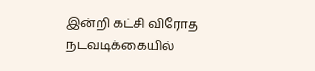இன்றி கட்சி விரோத நடவடிக்கையில்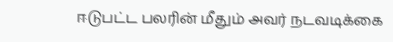ஈடுபட்ட பலரின் மீதும் அவர் நடவடிக்கை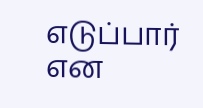எடுப்பார் என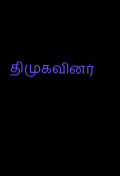திமுகவினர்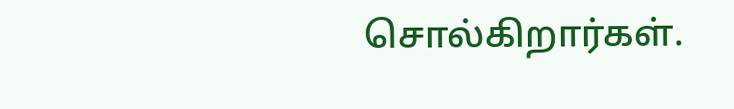சொல்கிறார்கள்.